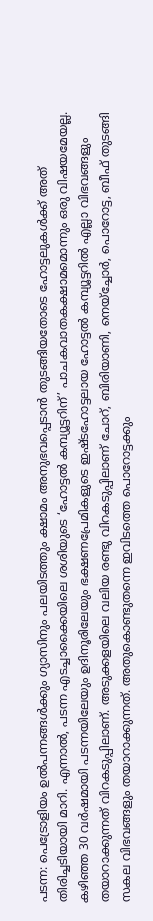പടന്ന: പെട്രോളിയം ഉൽപന്നങ്ങൾക്കും ഗ്യാസിനും പലയിടത്തും ക്ഷാമം അനുഭവപ്പെടാൻ തുടങ്ങിയതോടെ ഹോട്ടലുകൾക്ക് അത് തിരിച്ചടിയായി മാറി. എന്നാൽ, പടന്ന എടച്ചാക്കൈയിലെ ശശിയുടെ ‘ഹോട്ടൽ കമ്പ്യൂട്ടറിന്’ പാചകവാതകക്ഷാമമൊന്നും ഒരു വിഷയമേയല്ല. കഴിഞ്ഞ 30 വർഷമായി പടന്നയിലേയും ഉദിനൂരിലേയും ഭക്ഷണപ്രേമികളുടെ ഇഷ്ടഹോട്ടലായ ഹോട്ടൽ കമ്പ്യൂട്ടറിൽ എല്ലാ വിഭവങ്ങളും തയാറാക്കുന്നത് വിറകടുപ്പിലാണ്. അടുക്കളയിലെ വലിയ രണ്ടു വിറകടുപ്പിലാണ് ചോറ്, ബിരിയാണി, നെയ്ച്ചോർ, പൊറോട്ട, ബീഫ് തുടങ്ങി സകല വിഭവങ്ങളും തയാറാക്കുന്നത്. അതുകൊണ്ടുതന്നെ ഇവിടത്തെ പൊറോട്ടക്കും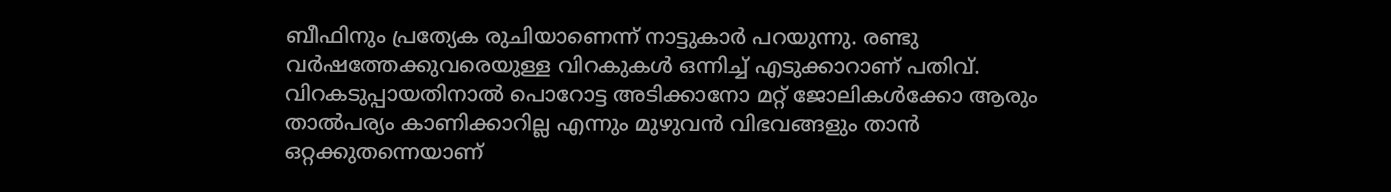ബീഫിനും പ്രത്യേക രുചിയാണെന്ന് നാട്ടുകാർ പറയുന്നു. രണ്ടു വർഷത്തേക്കുവരെയുള്ള വിറകുകൾ ഒന്നിച്ച് എടുക്കാറാണ് പതിവ്. വിറകടുപ്പായതിനാൽ പൊറോട്ട അടിക്കാനോ മറ്റ് ജോലികൾക്കോ ആരും താൽപര്യം കാണിക്കാറില്ല എന്നും മുഴുവൻ വിഭവങ്ങളും താൻ ഒറ്റക്കുതന്നെയാണ്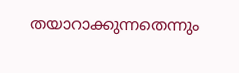തയാറാക്കുന്നതെന്നും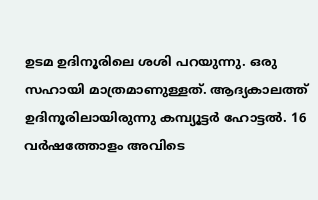ഉടമ ഉദിനൂരിലെ ശശി പറയുന്നു. ഒരു സഹായി മാത്രമാണുള്ളത്. ആദ്യകാലത്ത് ഉദിനൂരിലായിരുന്നു കമ്പ്യൂട്ടർ ഹോട്ടൽ. 16 വർഷത്തോളം അവിടെ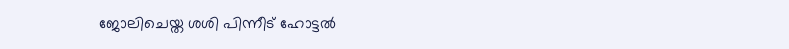ജോലിചെയ്ത ശശി പിന്നീട് ഹോട്ടൽ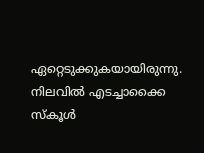ഏറ്റെടുക്കുകയായിരുന്നു. നിലവിൽ എടച്ചാക്കൈ സ്കൂൾ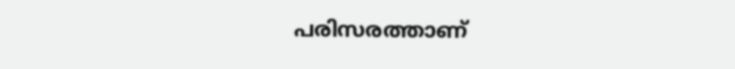പരിസരത്താണ്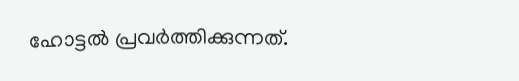ഹോട്ടൽ പ്രവർത്തിക്കുന്നത്.